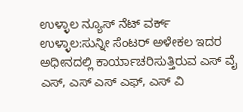ಉಳ್ಳಾಲ ನ್ಯೂಸ್ ನೆಟ್ ವರ್ಕ್
ಉಳ್ಳಾಲ:ಸುನ್ನೀ ಸೆಂಟರ್ ಅಳೇಕಲ ಇದರ ಅಧೀನದಲ್ಲಿ ಕಾರ್ಯಾಚರಿಸುತ್ತಿರುವ ಎಸ್ ವೈ ಎಸ್, ಎಸ್ ಎಸ್ ಎಫ್, ಎಸ್ ವಿ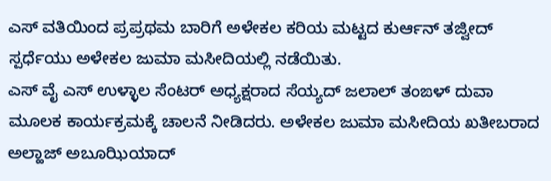ಎಸ್ ವತಿಯಿಂದ ಪ್ರಪ್ರಥಮ ಬಾರಿಗೆ ಅಳೇಕಲ ಕರಿಯ ಮಟ್ಟದ ಕುರ್ಆನ್ ತಜ್ವೀದ್ ಸ್ಪರ್ಧೆಯು ಅಳೇಕಲ ಜುಮಾ ಮಸೀದಿಯಲ್ಲಿ ನಡೆಯಿತು.
ಎಸ್ ವೈ ಎಸ್ ಉಳ್ಳಾಲ ಸೆಂಟರ್ ಅಧ್ಯಕ್ಷರಾದ ಸೆಯ್ಯದ್ ಜಲಾಲ್ ತಂಙಳ್ ದುವಾ ಮೂಲಕ ಕಾರ್ಯಕ್ರಮಕ್ಕೆ ಚಾಲನೆ ನೀಡಿದರು. ಅಳೇಕಲ ಜುಮಾ ಮಸೀದಿಯ ಖತೀಬರಾದ ಅಲ್ಹಾಜ್ ಅಬೂಝಿಯಾದ್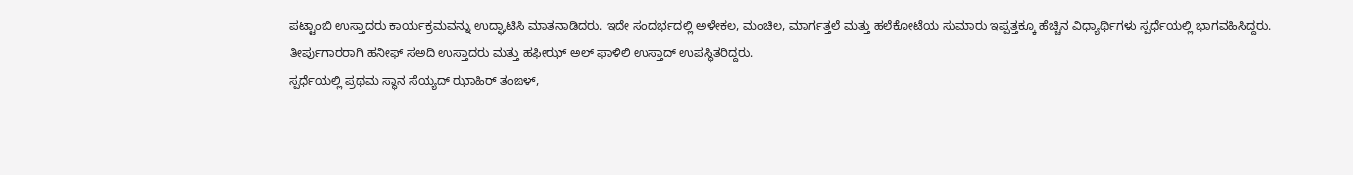ಪಟ್ಟಾಂಬಿ ಉಸ್ತಾದರು ಕಾರ್ಯಕ್ರಮವನ್ನು ಉದ್ಘಾಟಿಸಿ ಮಾತನಾಡಿದರು. ಇದೇ ಸಂದರ್ಭದಲ್ಲಿ ಅಳೇಕಲ, ಮಂಚಿಲ, ಮಾರ್ಗತ್ತಲೆ ಮತ್ತು ಹಲೆಕೋಟೆಯ ಸುಮಾರು ಇಪ್ಪತ್ತಕ್ಕೂ ಹೆಚ್ಚಿನ ವಿಧ್ಯಾರ್ಥಿಗಳು ಸ್ಪರ್ಧೆಯಲ್ಲಿ ಭಾಗವಹಿಸಿದ್ದರು. ತೀರ್ಪುಗಾರರಾಗಿ ಹನೀಫ್ ಸಅದಿ ಉಸ್ತಾದರು ಮತ್ತು ಹಫೀಝ್ ಅಲ್ ಫಾಳಿಲಿ ಉಸ್ತಾದ್ ಉಪಸ್ಥಿತರಿದ್ದರು.
ಸ್ಪರ್ಧೆಯಲ್ಲಿ ಪ್ರಥಮ ಸ್ಥಾನ ಸೆಯ್ಯದ್ ಝಾಹಿರ್ ತಂಙಳ್,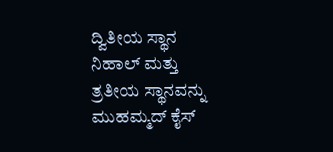ದ್ವಿತೀಯ ಸ್ಥಾನ ನಿಹಾಲ್ ಮತ್ತು ತ್ರತೀಯ ಸ್ಥಾನವನ್ನು ಮುಹಮ್ಮದ್ ಕೈಸ್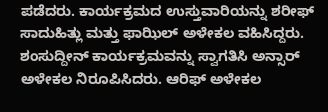ಪಡೆದರು. ಕಾರ್ಯಕ್ರಮದ ಉಸ್ತುವಾರಿಯನ್ನು ಶರೀಫ್ ಸಾದುಹಿತ್ಲು ಮತ್ತು ಫಾಝಿಲ್ ಅಳೇಕಲ ವಹಿಸಿದ್ದರು. ಶಂಸುದ್ದೀನ್ ಕಾರ್ಯಕ್ರಮವನ್ನು ಸ್ವಾಗತಿಸಿ ಅನ್ಸಾರ್ ಅಳೇಕಲ ನಿರೂಪಿಸಿದರು. ಆರಿಫ್ ಅಳೇಕಲ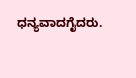ಧನ್ಯವಾದಗೈದರು.